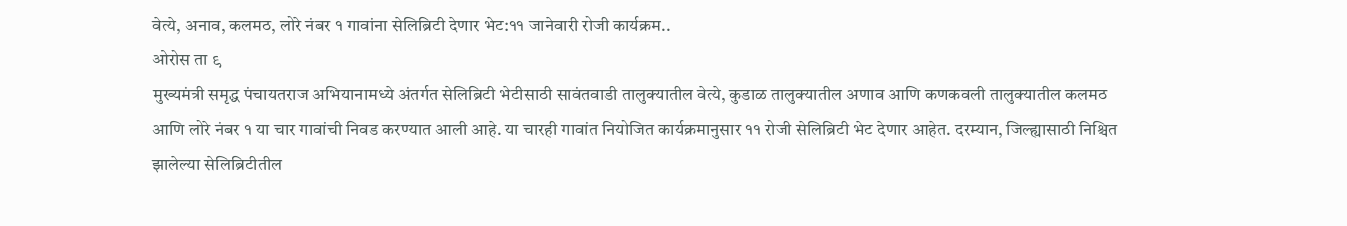वेत्ये, अनाव, कलमठ, लोरे नंबर १ गावांना सेलिब्रिटी देणार भेट:११ जानेवारी रोजी कार्यक्रम..
ओरोस ता ९
मुख्यमंत्री समृद्ध पंचायतराज अभियानामध्ये अंतर्गत सेलिब्रिटी भेटीसाठी सावंतवाडी तालुक्यातील वेत्ये, कुडाळ तालुक्यातील अणाव आणि कणकवली तालुक्यातील कलमठ आणि लोरे नंबर १ या चार गावांची निवड करण्यात आली आहे. या चारही गावांत नियोजित कार्यक्रमानुसार ११ रोजी सेलिब्रिटी भेट देणार आहेत. दरम्यान, जिल्ह्यासाठी निश्चित झालेल्या सेलिब्रिटीतील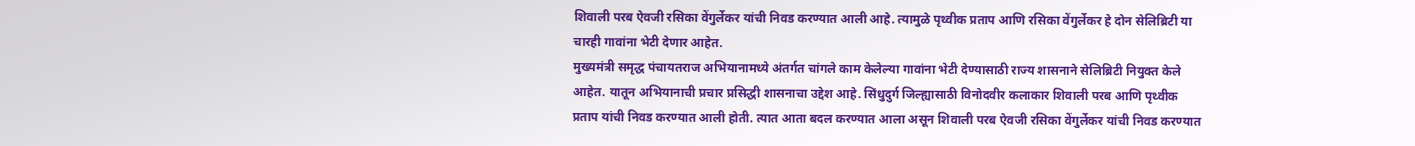शिवाली परब ऐवजी रसिका वेंगुर्लेकर यांची निवड करण्यात आली आहे. त्यामुळे पृथ्वीक प्रताप आणि रसिका वेंगुर्लेकर हे दोन सेलिब्रिटी या चारही गावांना भेटी देणार आहेत.
मुख्यमंत्री समृद्ध पंचायतराज अभियानामध्ये अंतर्गत चांगले काम केलेल्या गावांना भेटी देण्यासाठी राज्य शासनाने सेलिब्रिटी नियुक्त केले आहेत. यातून अभियानाची प्रचार प्रसिद्धी शासनाचा उद्देश आहे. सिंधुदुर्ग जिल्ह्यासाठी विनोदवीर कलाकार शिवाली परब आणि पृथ्वीक प्रताप यांची निवड करण्यात आली होती. त्यात आता बदल करण्यात आला असून शिवाली परब ऐवजी रसिका वेंगुर्लेकर यांची निवड करण्यात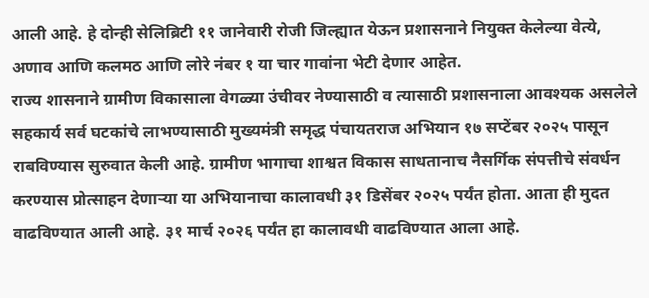आली आहे. हे दोन्ही सेलिब्रिटी ११ जानेवारी रोजी जिल्ह्यात येऊन प्रशासनाने नियुक्त केलेल्या वेत्ये, अणाव आणि कलमठ आणि लोरे नंबर १ या चार गावांना भेटी देणार आहेत.
राज्य शासनाने ग्रामीण विकासाला वेगळ्या उंचीवर नेण्यासाठी व त्यासाठी प्रशासनाला आवश्यक असलेले सहकार्य सर्व घटकांचे लाभण्यासाठी मुख्यमंत्री समृद्ध पंचायतराज अभियान १७ सप्टेंबर २०२५ पासून राबविण्यास सुरुवात केली आहे. ग्रामीण भागाचा शाश्वत विकास साधतानाच नैसर्गिक संपत्तीचे संवर्धन करण्यास प्रोत्साहन देणाऱ्या या अभियानाचा कालावधी ३१ डिसेंबर २०२५ पर्यंत होता. आता ही मुदत वाढविण्यात आली आहे. ३१ मार्च २०२६ पर्यंत हा कालावधी वाढविण्यात आला आहे.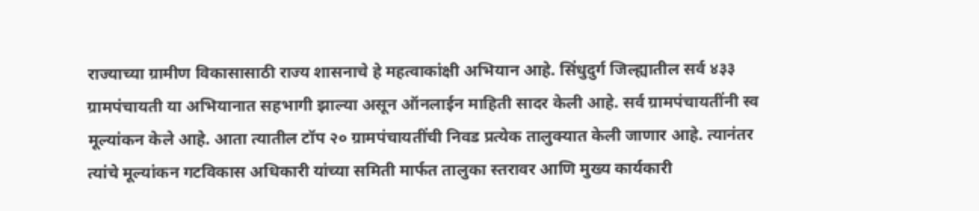राज्याच्या ग्रामीण विकासासाठी राज्य शासनाचे हे महत्वाकांक्षी अभियान आहे. सिंधुदुर्ग जिल्ह्यातील सर्व ४३३ ग्रामपंचायती या अभियानात सहभागी झाल्या असून ऑनलाईन माहिती सादर केली आहे. सर्व ग्रामपंचायतींनी स्व मूल्यांकन केले आहे. आता त्यातील टॉप २० ग्रामपंचायतींची निवड प्रत्येक तालुक्यात केली जाणार आहे. त्यानंतर त्यांचे मूल्यांकन गटविकास अधिकारी यांच्या समिती मार्फत तालुका स्तरावर आणि मुख्य कार्यकारी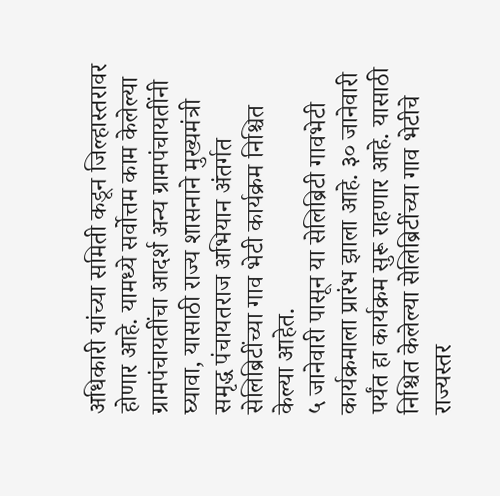अधिकारी यांच्या समिती कडून जिल्हास्तरावर होणार आहे. यामध्ये सर्वोत्तम काम केलेल्या ग्रामपंचायतींचा आदर्श अन्य ग्रामपंचायतींनी घ्यावा, यासाठी राज्य शासनाने मुख्यमंत्री समृद्ध पंचायतराज अभियान अंतर्गत सेलिब्रिटींच्या गाव भेटी कार्यक्रम निश्चित केल्या आहेत.
५ जानेवारी पासून या सेलिब्रिटी गावभेटी कार्यक्रमाला प्रारंभ झाला आहे. ३० जानेवारी पर्यंत हा कार्यक्रम सुरू राहणार आहे. यासाठी निश्चित केलेल्या सेलिब्रिटींच्या गाव भेटीचे राज्यस्तर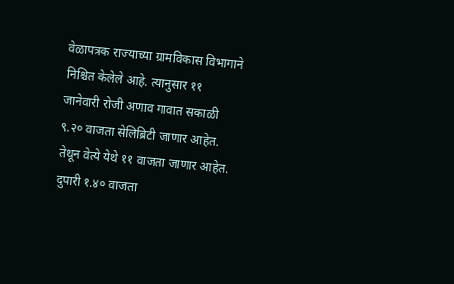वेळापत्रक राज्याच्या ग्रामविकास विभागाने निश्चित केलेले आहे. त्यानुसार ११ जानेवारी रोजी अणाव गावात सकाळी ९.२० वाजता सेलिब्रिटी जाणार आहेत. तेथून वेत्ये येथे ११ वाजता जाणार आहेत. दुपारी १.४० वाजता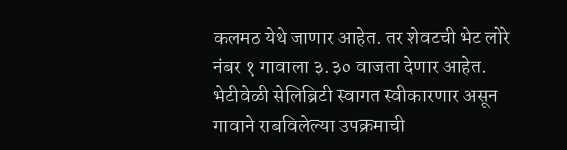कलमठ येथे जाणार आहेत. तर शेवटची भेट लोरे नंबर १ गावाला ३.३० वाजता देणार आहेत. भेटीवेळी सेलिब्रिटी स्वागत स्वीकारणार असून गावाने राबविलेल्या उपक्रमाची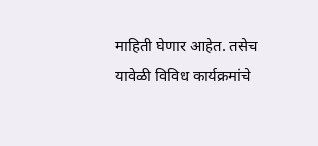माहिती घेणार आहेत. तसेच यावेळी विविध कार्यक्रमांचे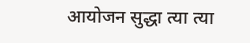आयोजन सुद्धा त्या त्या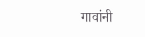गावांनी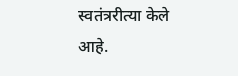स्वतंत्ररीत्या केले आहे.